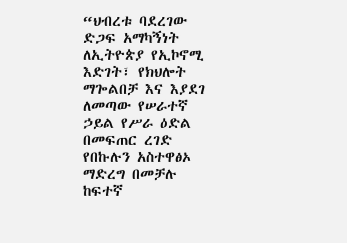“ህብረቱ ባደረገው ድጋፍ አማካኝነት ለኢትዮጵያ የኢኮኖሚ እድገት፣ የክህሎት ማጐልበቻ እና እያደገ ለመጣው የሠራተኛ ኃይል የሥራ ዕድል በመፍጠር ረገድ የበኩሉን አስተዋፅኦ ማድረግ በመቻሉ ከፍተኛ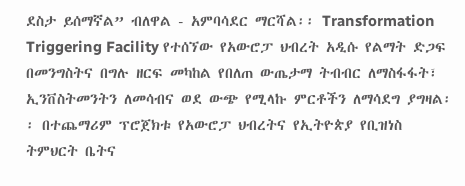ደስታ ይሰማኛል” ብለዋል - አምባሳደር ማርሻል፡፡ Transformation Triggering Facility የተሰኘው የአውሮፓ ህብረት አዲሱ የልማት ድጋፍ በመንግስትና በግሉ ዘርፍ መካከል የበለጠ ውጤታማ ትብብር ለማስፋፋት፣ ኢንቨስትመንትን ለመሳብና ወደ ውጭ የሚላኩ ምርቶችን ለማሳደግ ያግዛል፡፡ በተጨማሪም ፕሮጀክቱ የአውሮፓ ህብረትና የኢትዮጵያ የቢዝነስ ትምህርት ቤትና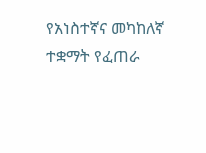የአነስተኛና መካከለኛ ተቋማት የፈጠራ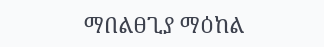ማበልፀጊያ ማዕከል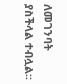ለመገንባት ያስችላል ተብሏል፡፡